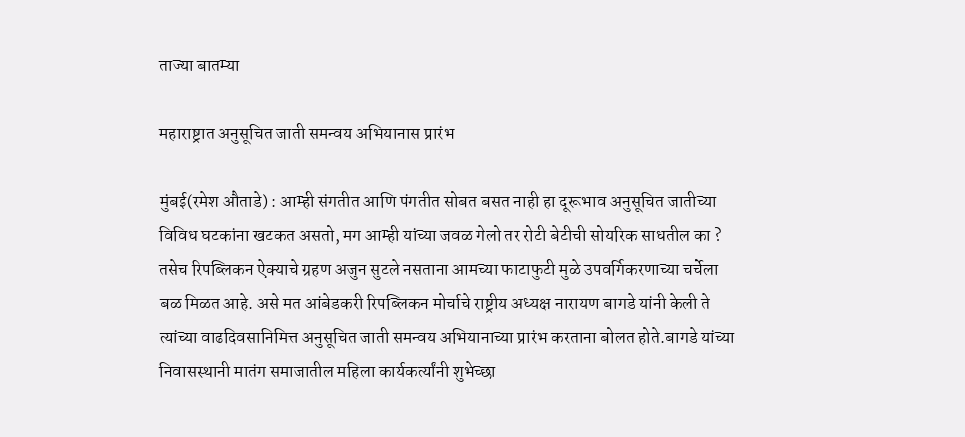ताज्या बातम्या

महाराष्ट्रात अनुसूचित जाती समन्वय अभियानास प्रारंभ

मुंबई(रमेश औताडे) : आम्ही संगतीत आणि पंगतीत सोबत बसत नाही हा दूरूभाव अनुसूचित जातीच्या विविध घटकांना खटकत असतो, मग आम्ही यांच्या जवळ गेलो तर रोटी बेटीची सोयरिक साधतील का ? तसेच रिपब्लिकन ऐक्याचे ग्रहण अजुन सुटले नसताना आमच्या फाटाफुटी मुळे उपवर्गिकरणाच्या चर्चेला बळ मिळत आहे. असे मत आंबेडकरी रिपब्लिकन मोर्चाचे राष्ट्रीय अध्यक्ष नारायण बागडे यांनी केली ते त्यांच्या वाढदिवसानिमित्त अनुसूचित जाती समन्वय अभियानाच्या प्रारंभ करताना बोलत होते.बागडे यांच्या निवासस्थानी मातंग समाजातील महिला कार्यकर्त्यांनी शुभेच्छा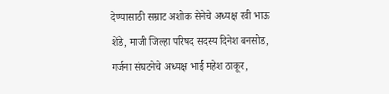देण्यासाठी सम्राट अशोक सेनेचे अध्यक्ष रवी भाऊ शेंडे, माजी जिल्हा परिषद सदस्य दिनेश बनसोड, गर्जना संघटनेचे अध्यक्ष भार्ई महेश ठाकूर,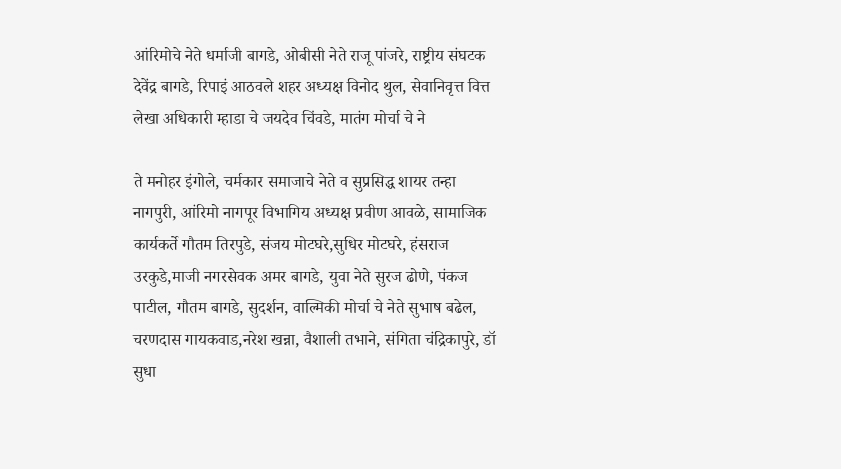आंरिमोचे नेते धर्माजी बागडे, ओबीसी नेते राजू पांजरे, राष्ट्रीय संघटक देवेंद्र बागडे, रिपाइं आठवले शहर अध्यक्ष विनोद थुल, सेवानिवृत्त वित्त लेखा अधिकारी म्हाडा चे जयदेव चिंवडे, मातंग मोर्चा चे ने

ते मनोहर इंगोले, चर्मकार समाजाचे नेते व सुप्रसिद्ध शायर तन्हा नागपुरी, आंरिमो नागपूर विभागिय अध्यक्ष प्रवीण आवळे, सामाजिक कार्यकर्ते गौतम तिरपुडे, संजय मोटघरे,सुधिर मोटघरे, हंसराज उरकुडे,माजी नगरसेवक अमर बागडे, युवा नेते सुरज ढोणे, पंकज पाटील, गौतम बागडे, सुदर्शन, वाल्मिकी मोर्चा चे नेते सुभाष बढेल, चरणदास गायकवाड,नरेश खन्ना, वैशाली तभाने, संगिता चंद्रिकापुरे, डॉ सुधा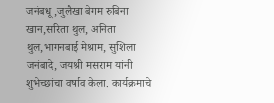जनंबधू,जुलैखा बेगम रुबिना खान,सरिता थुल, अनिता थुल,भागनबाई मेश्राम, सुशिला जनंबादे, जयश्री मसराम यांनी शुभेच्छांचा वर्षाव केला. कार्यक्रमाचे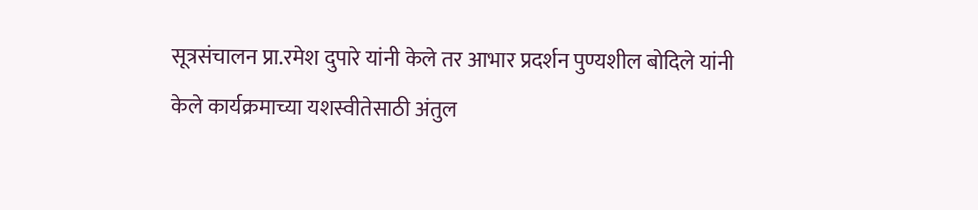सूत्रसंचालन प्रा.रमेश दुपारे यांनी केले तर आभार प्रदर्शन पुण्यशील बोदिले यांनी केले कार्यक्रमाच्या यशस्वीतेसाठी अंतुल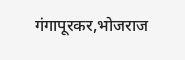गंगापूरकर,भोजराज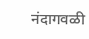नंदागवळी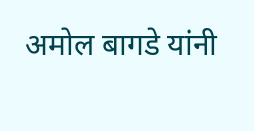अमोल बागडे यांनी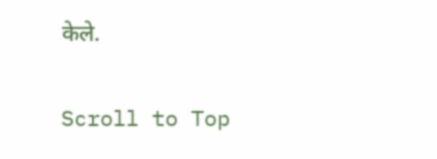केले.

Scroll to Top